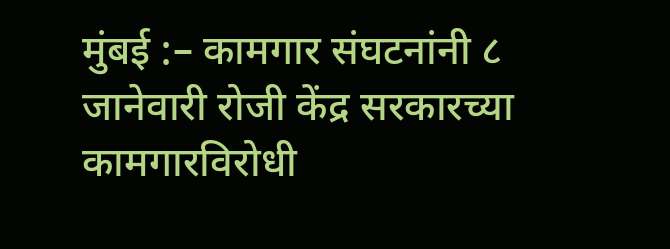मुंबई :– कामगार संघटनांनी ८
जानेवारी रोजी केंद्र सरकारच्या कामगारविरोधी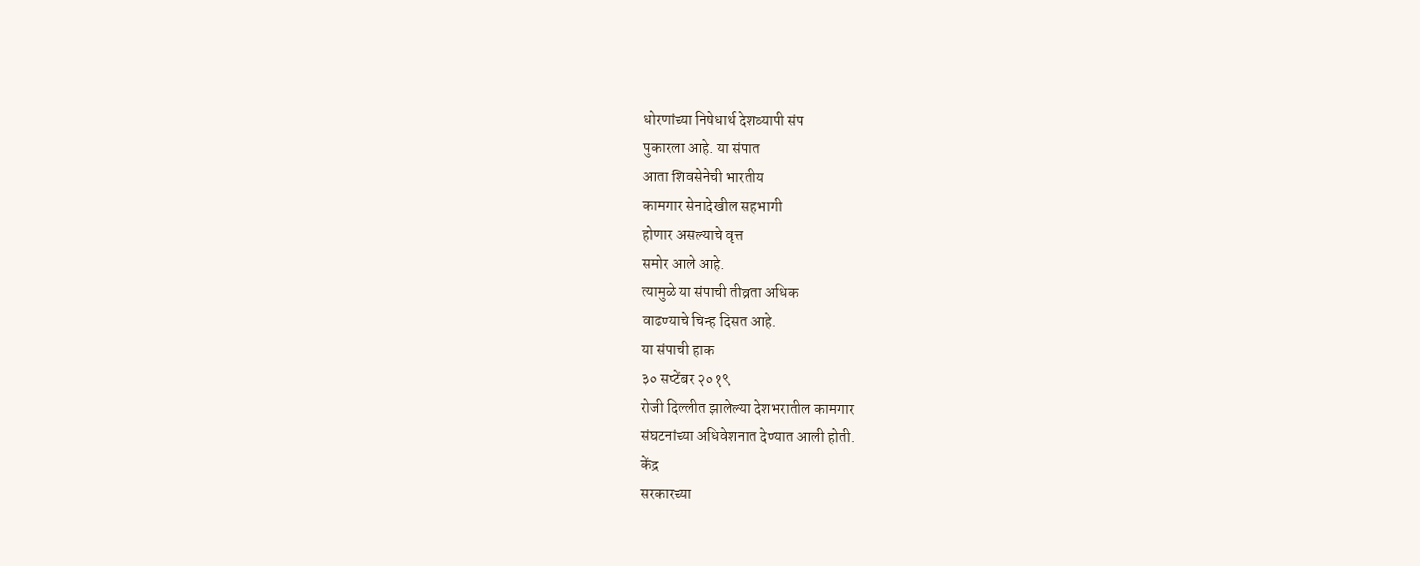धोरणांच्या निषेधार्थ देशव्यापी संप
पुकारला आहे. या संपात
आता शिवसेनेची भारतीय
कामगार सेनादेखील सहभागी
होणार असल्याचे वृत्त
समोर आले आहे.
त्यामुळे या संपाची तीव्रता अधिक
वाढण्याचे चिन्ह दिसत आहे.
या संपाची हाक
३० सप्टेंबर २०१९
रोजी दिल्लीत झालेल्या देशभरातील कामगार
संघटनांच्या अधिवेशनात देण्यात आली होती.
केंद्र
सरकारच्या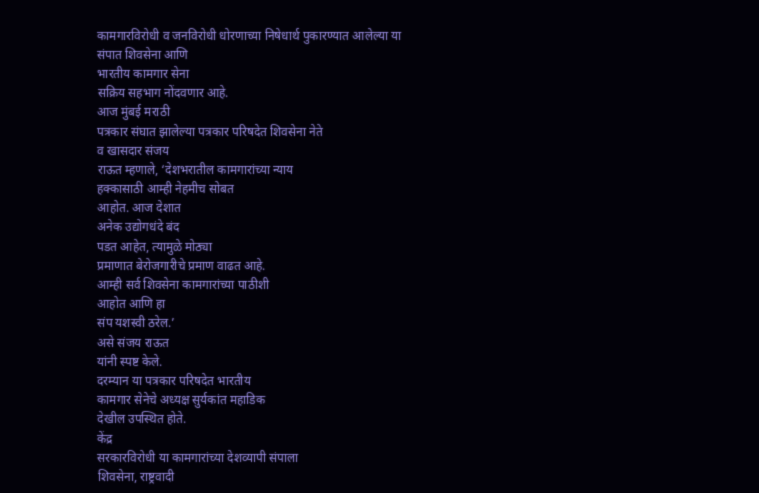कामगारविरोधी व जनविरोधी धोरणाच्या निषेधार्थ पुकारण्यात आलेल्या या
संपात शिवसेना आणि
भारतीय कामगार सेना
सक्रिय सहभाग नोंदवणार आहे.
आज मुंबई मराठी
पत्रकार संघात झालेल्या पत्रकार परिषदेत शिवसेना नेते
व खासदार संजय
राऊत म्हणाले, ‘देशभरातील कामगारांच्या न्याय
हक्कासाठी आम्ही नेहमीच सोबत
आहोत. आज देशात
अनेक उद्योगधंदे बंद
पडत आहेत, त्यामुळे मोठ्या
प्रमाणात बेरोजगारीचे प्रमाण वाढत आहे.
आम्ही सर्व शिवसेना कामगारांच्या पाठीशी
आहोत आणि हा
संप यशस्वी ठरेल.’
असे संजय राऊत
यांनी स्पष्ट केले.
दरम्यान या पत्रकार परिषदेत भारतीय
कामगार सेनेचे अध्यक्ष सुर्यकांत महाडिक
देखील उपस्थित होते.
केंद्र
सरकारविरोधी या कामगारांच्या देशव्यापी संपाला
शिवसेना, राष्ट्रवादी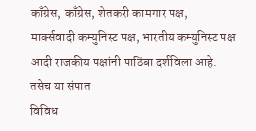काँग्रेस, काँग्रेस, शेतकरी कामगार पक्ष,
मार्क्सवादी कम्युनिस्ट पक्ष, भारतीय कम्युनिस्ट पक्ष
आदी राजकीय पक्षांनी पाठिंबा दर्शविला आहे.
तसेच या संपात
विविध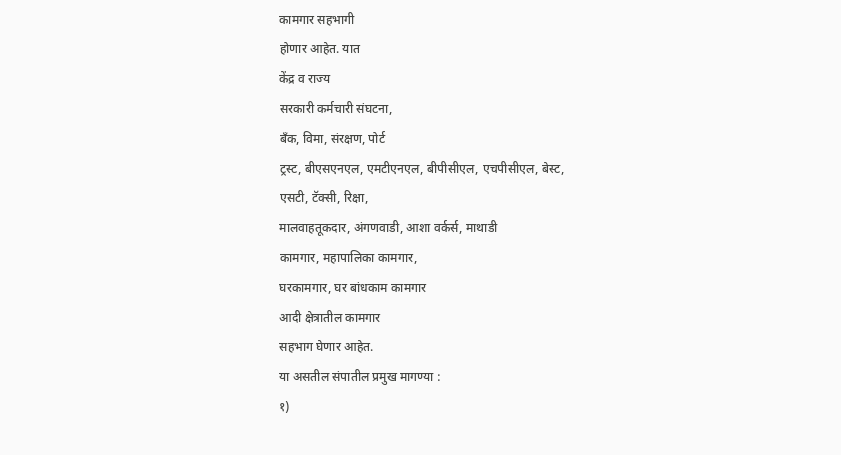कामगार सहभागी
होणार आहेत. यात
केंद्र व राज्य
सरकारी कर्मचारी संघटना,
बँक, विमा, संरक्षण, पोर्ट
ट्रस्ट, बीएसएनएल, एमटीएनएल, बीपीसीएल, एचपीसीएल, बेस्ट,
एसटी, टॅक्सी, रिक्षा,
मालवाहतूकदार, अंगणवाडी, आशा वर्कर्स, माथाडी
कामगार, महापालिका कामगार,
घरकामगार, घर बांधकाम कामगार
आदी क्षेत्रातील कामगार
सहभाग घेणार आहेत.
या असतील संपातील प्रमुख मागण्या :
१)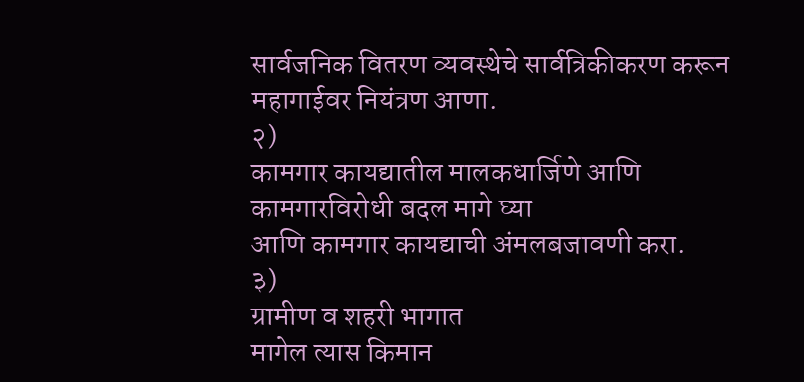सार्वजनिक वितरण व्यवस्थेचे सार्वत्रिकीकरण करून
महागाईवर नियंत्रण आणा.
२)
कामगार कायद्यातील मालकधार्जिणे आणि
कामगारविरोधी बदल मागे घ्या
आणि कामगार कायद्याची अंमलबजावणी करा.
३)
ग्रामीण व शहरी भागात
मागेल त्यास किमान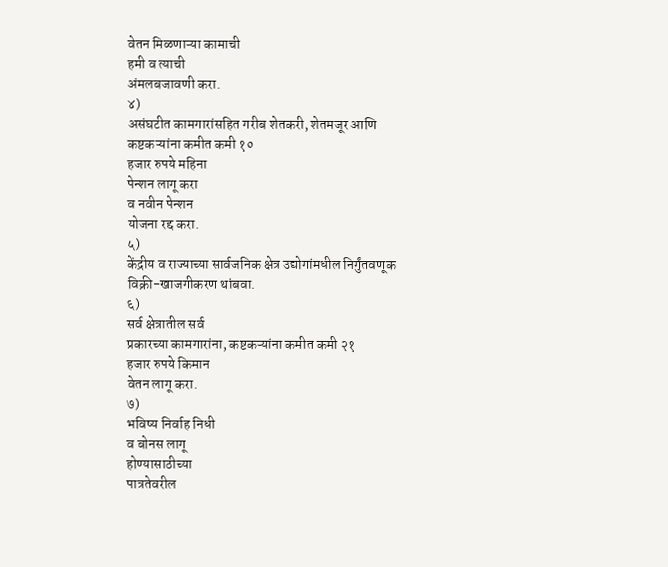वेतन मिळणाऱ्या कामाची
हमी व त्याची
अंमलबजावणी करा.
४)
असंघटीत कामगारांसहित गरीब शेतकरी, शेतमजूर आणि
कष्टकऱ्यांना कमीत कमी १०
हजार रुपये महिना
पेन्शन लागू करा
व नवीन पेन्शन
योजना रद्द करा.
५)
केंद्रीय व राज्याच्या सार्वजनिक क्षेत्र उद्योगांमधील निर्गुंतवणूक विक्री-खाजगीकरण थांबवा.
६)
सर्व क्षेत्रातील सर्व
प्रकारच्या कामगारांना, कष्टकऱ्यांना कमीत कमी २१
हजार रुपये किमान
वेतन लागू करा.
७)
भविष्य निर्वाह निधी
व बोनस लागू
होण्यासाठीच्या
पात्रतेवरील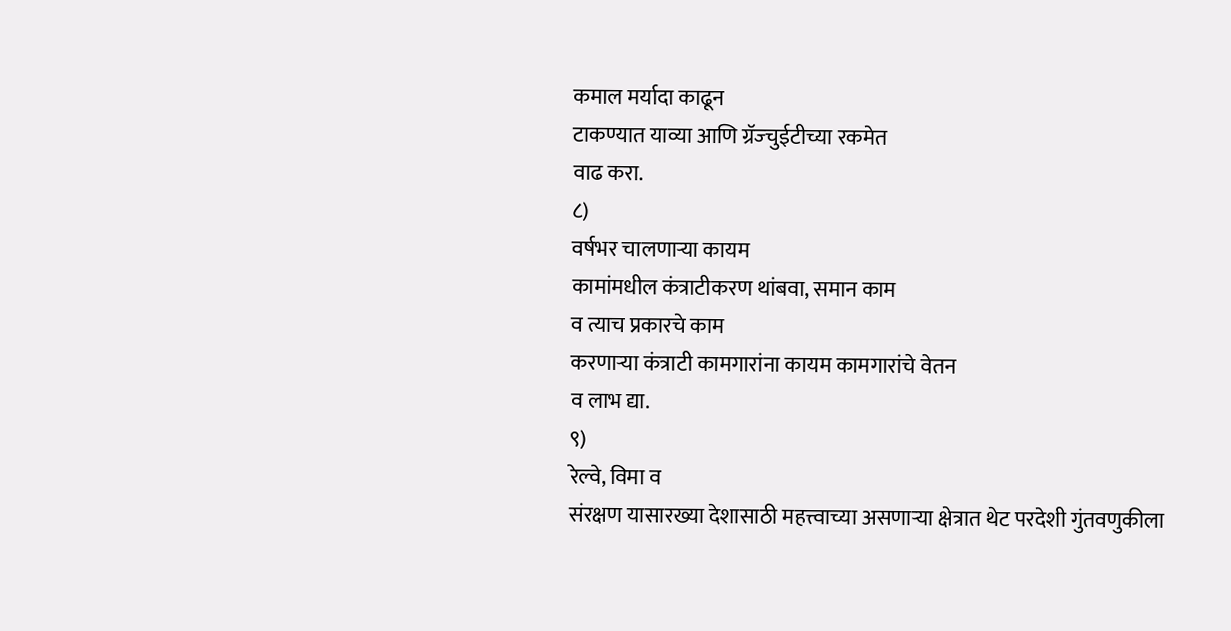कमाल मर्यादा काढून
टाकण्यात याव्या आणि ग्रॅज्चुईटीच्या रकमेत
वाढ करा.
८)
वर्षभर चालणाऱ्या कायम
कामांमधील कंत्राटीकरण थांबवा, समान काम
व त्याच प्रकारचे काम
करणाऱ्या कंत्राटी कामगारांना कायम कामगारांचे वेतन
व लाभ द्या.
९)
रेल्वे, विमा व
संरक्षण यासारख्या देशासाठी महत्त्वाच्या असणाऱ्या क्षेत्रात थेट परदेशी गुंतवणुकीला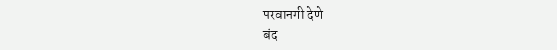परवानगी देणे
बंद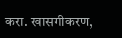करा. खासगीकरण,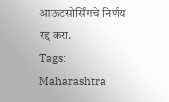आऊटसोर्सिंगचे निर्णय
रद्द करा.
Tags:
Maharashtra